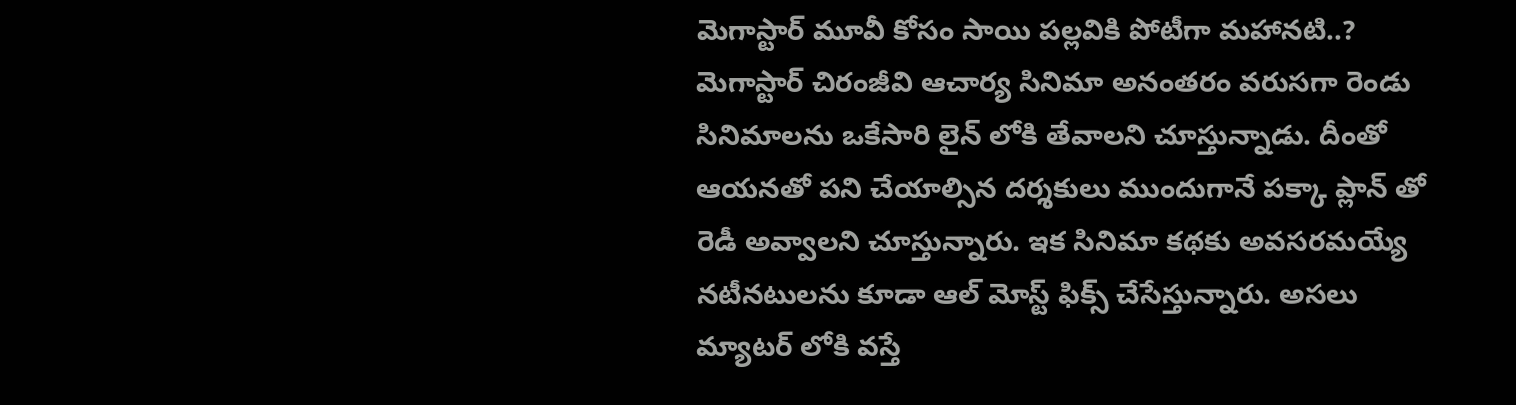మెగాస్టార్ మూవీ కోసం సాయి పల్లవికి పోటీగా మహానటి..?
మెగాస్టార్ చిరంజీవి ఆచార్య సినిమా అనంతరం వరుసగా రెండు సినిమాలను ఒకేసారి లైన్ లోకి తేవాలని చూస్తున్నాడు. దీంతో ఆయనతో పని చేయాల్సిన దర్శకులు ముందుగానే పక్కా ప్లాన్ తో రెడీ అవ్వాలని చూస్తున్నారు. ఇక సినిమా కథకు అవసరమయ్యే నటీనటులను కూడా ఆల్ మోస్ట్ ఫిక్స్ చేసేస్తున్నారు. అసలు మ్యాటర్ లోకి వస్తే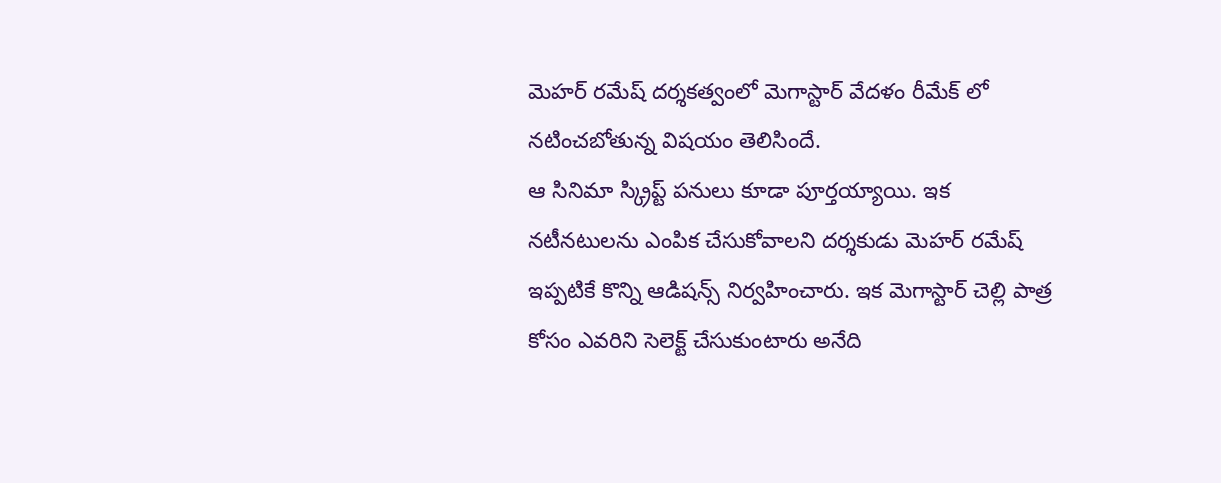మెహర్ రమేష్ దర్శకత్వంలో మెగాస్టార్ వేదళం రీమేక్ లో నటించబోతున్న విషయం తెలిసిందే.
ఆ సినిమా స్క్రిప్ట్ పనులు కూడా పూర్తయ్యాయి. ఇక నటీనటులను ఎంపిక చేసుకోవాలని దర్శకుడు మెహర్ రమేష్ ఇప్పటికే కొన్ని ఆడిషన్స్ నిర్వహించారు. ఇక మెగాస్టార్ చెల్లి పాత్ర కోసం ఎవరిని సెలెక్ట్ చేసుకుంటారు అనేది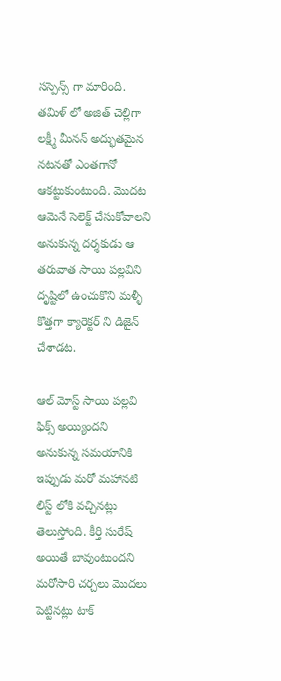సస్పెన్స్ గా మారింది. తమిళ్ లో అజిత్ చెల్లిగా లక్ష్మీ మీనన్ అద్భుతమైన నటనతో ఎంతగానో ఆకట్టుకుంటుంది. మొదట ఆమెనే సెలెక్ట్ చేసుకోవాలని అనుకున్న దర్శకుడు ఆ తరువాత సాయి పల్లవిని దృష్టిలో ఉంచుకొని మళ్ళీ కొత్తగా క్యారెక్టర్ ని డిజైన్ చేశాడట.

ఆల్ మోస్ట్ సాయి పల్లవి ఫిక్స్ అయ్యిందని అనుకున్న సమయానికి ఇప్పుడు మరో మహానటి లిస్ట్ లోకి వచ్చినట్లు తెలుస్తోంది. కీర్తి సురేష్ అయితే బావుంటుందని మరోసారి చర్చలు మొదలు పెట్టినట్లు టాక్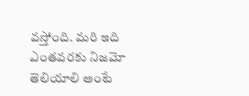వస్తోంది. మరి ఇది ఎంతవరకు నిజమో తెలియాలి అంటే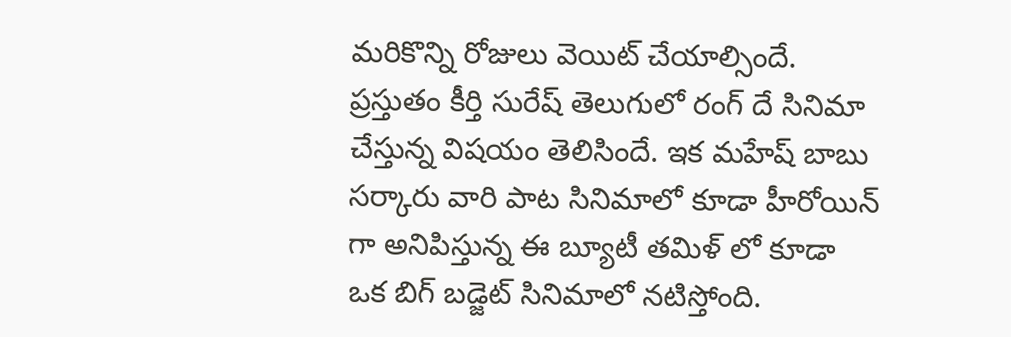మరికొన్ని రోజులు వెయిట్ చేయాల్సిందే. ప్రస్తుతం కీర్తి సురేష్ తెలుగులో రంగ్ దే సినిమా చేస్తున్న విషయం తెలిసిందే. ఇక మహేష్ బాబు సర్కారు వారి పాట సినిమాలో కూడా హీరోయిన్ గా అనిపిస్తున్న ఈ బ్యూటీ తమిళ్ లో కూడా ఒక బిగ్ బడ్జెట్ సినిమాలో నటిస్తోంది.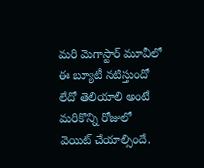మరి మెగాస్టార్ మూవీలో ఈ బ్యూటీ నటిస్తుందో లేదో తెలియాలి అంటే మరికొన్ని రోజులో వెయిట్ చేయాల్సిందే.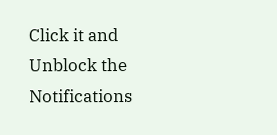Click it and Unblock the Notifications